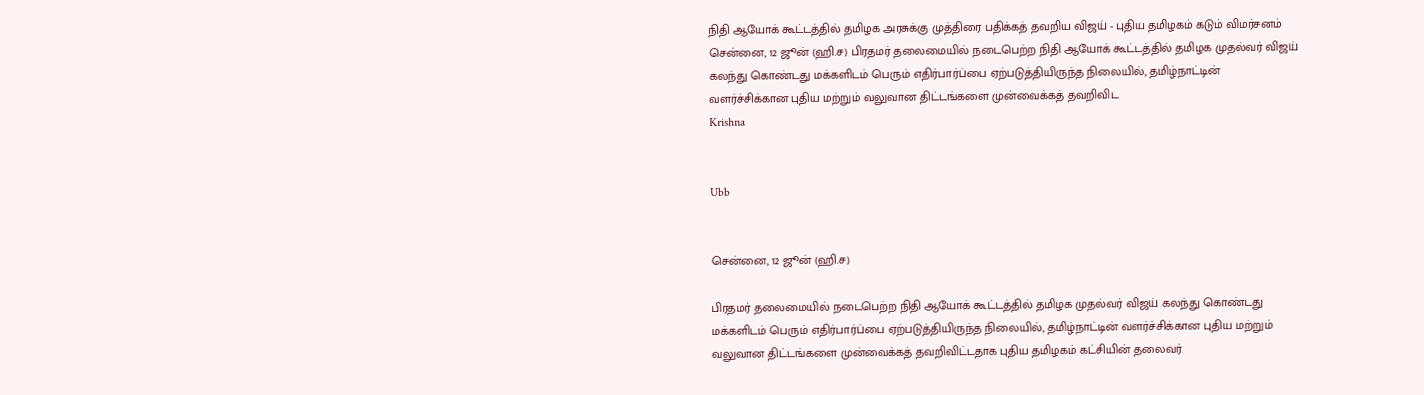நிதி ஆயோக் கூட்டத்தில் தமிழக அரசுக்கு முத்திரை பதிக்கத் தவறிய விஜய் - புதிய தமிழகம் கடும் விமர்சனம்
சென்னை, 12 ஜூன் (ஹி.ச) பிரதமர் தலைமையில் நடைபெற்ற நிதி ஆயோக் கூட்டத்தில் தமிழக முதல்வர் விஜய் கலந்து கொண்டது மக்களிடம் பெரும் எதிர்பார்ப்பை ஏற்படுத்தியிருந்த நிலையில், தமிழ்நாட்டின் வளர்ச்சிக்கான புதிய மற்றும் வலுவான திட்டங்களை முன்வைக்கத் தவறிவிட
Krishna


Ubb


சென்னை, 12 ஜூன் (ஹி.ச)

பிரதமர் தலைமையில் நடைபெற்ற நிதி ஆயோக் கூட்டத்தில் தமிழக முதல்வர் விஜய் கலந்து கொண்டது மக்களிடம் பெரும் எதிர்பார்ப்பை ஏற்படுத்தியிருந்த நிலையில், தமிழ்நாட்டின் வளர்ச்சிக்கான புதிய மற்றும் வலுவான திட்டங்களை முன்வைக்கத் தவறிவிட்டதாக புதிய தமிழகம் கட்சியின் தலைவர்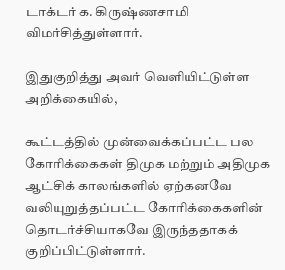டாக்டர் க. கிருஷ்ணசாமி விமர்சித்துள்ளார்.

இதுகுறித்து அவர் வெளியிட்டுள்ள அறிக்கையில்,

கூட்டத்தில் முன்வைக்கப்பட்ட பல கோரிக்கைகள் திமுக மற்றும் அதிமுக ஆட்சிக் காலங்களில் ஏற்கனவே வலியுறுத்தப்பட்ட கோரிக்கைகளின் தொடர்ச்சியாகவே இருந்ததாகக் குறிப்பிட்டுள்ளார்.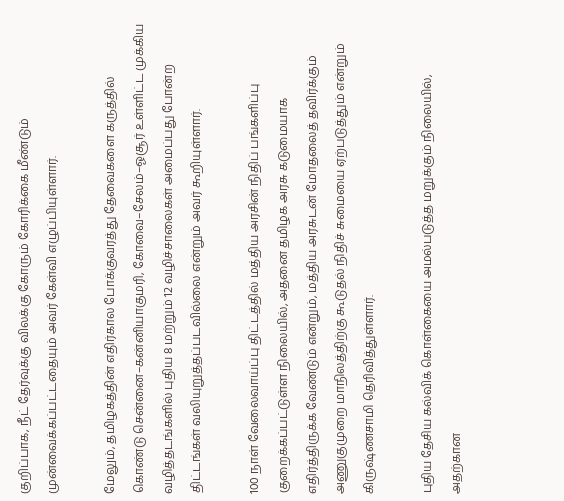குறிப்பாக, நீட் தேர்வுக்கு விலக்கு கோரும் கோரிக்கை மீண்டும் முன்வைக்கப்பட்டதையும் அவர் கேள்வி எழுப்பியுள்ளார்.

மேலும், தமிழகத்தின் எதிர்கால போக்குவரத்து தேவைகளை கருத்தில் கொண்டு சென்னை–கன்னியாகுமரி, கோவை–சேலம்–ஓசூர் உள்ளிட்ட முக்கிய வழித்தடங்களில் புதிய 8 மற்றும் 12 வழிச்சாலைகள் அமைப்பது போன்ற திட்டங்கள் வலியுறுத்தப்படவில்லை என்றும் அவர் கூறியுள்ளார்.

100 நாள் வேலைவாய்ப்பு திட்டத்தில் மத்திய அரசின் நிதிப் பங்களிப்பு குறைக்கப்பட்டுள்ள நிலையில், அதனை தமிழக அரசு கடுமையாக எதிர்த்திருக்க வேண்டும் என்றும், மத்திய அரசுடன் மோதலைத் தவிர்க்கும் அணுகுமுறை மாநிலத்திற்கு கூடுதல் நிதிச் சுமையை ஏற்படுத்தும் என்றும் கிருஷ்ணசாமி தெரிவித்துள்ளார்.

புதிய தேசிய கல்விக் கொள்கையை அமல்படுத்த மறுக்கும் நிலையில், அதற்கான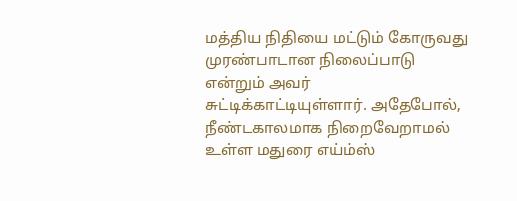மத்திய நிதியை மட்டும் கோருவது முரண்பாடான நிலைப்பாடு என்றும் அவர் சுட்டிக்காட்டியுள்ளார். அதேபோல், நீண்டகாலமாக நிறைவேறாமல் உள்ள மதுரை எய்ம்ஸ்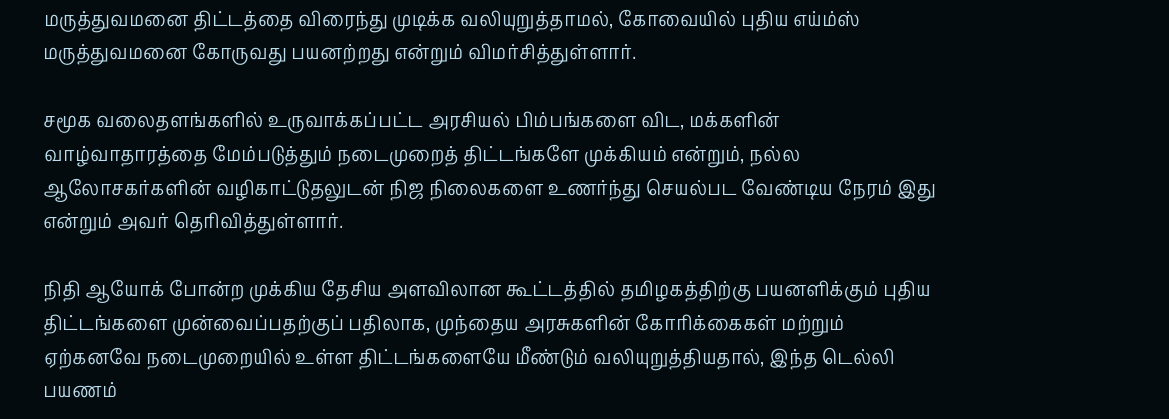மருத்துவமனை திட்டத்தை விரைந்து முடிக்க வலியுறுத்தாமல், கோவையில் புதிய எய்ம்ஸ் மருத்துவமனை கோருவது பயனற்றது என்றும் விமர்சித்துள்ளார்.

சமூக வலைதளங்களில் உருவாக்கப்பட்ட அரசியல் பிம்பங்களை விட, மக்களின் வாழ்வாதாரத்தை மேம்படுத்தும் நடைமுறைத் திட்டங்களே முக்கியம் என்றும், நல்ல ஆலோசகர்களின் வழிகாட்டுதலுடன் நிஜ நிலைகளை உணர்ந்து செயல்பட வேண்டிய நேரம் இது என்றும் அவர் தெரிவித்துள்ளார்.

நிதி ஆயோக் போன்ற முக்கிய தேசிய அளவிலான கூட்டத்தில் தமிழகத்திற்கு பயனளிக்கும் புதிய திட்டங்களை முன்வைப்பதற்குப் பதிலாக, முந்தைய அரசுகளின் கோரிக்கைகள் மற்றும் ஏற்கனவே நடைமுறையில் உள்ள திட்டங்களையே மீண்டும் வலியுறுத்தியதால், இந்த டெல்லி பயணம்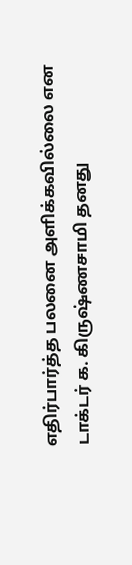எதிர்பார்த்த பலனை அளிக்கவில்லை என டாக்டர் க. கிருஷ்ணசாமி தனது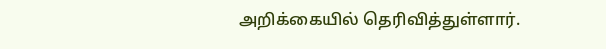அறிக்கையில் தெரிவித்துள்ளார்.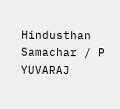Hindusthan Samachar / P YUVARAJ